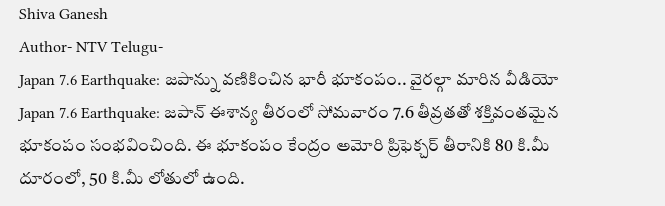Shiva Ganesh
Author- NTV Telugu-
Japan 7.6 Earthquake: జపాన్ను వణికించిన భారీ భూకంపం.. వైరల్గా మారిన వీడియో
Japan 7.6 Earthquake: జపాన్ ఈశాన్య తీరంలో సోమవారం 7.6 తీవ్రతతో శక్తివంతమైన భూకంపం సంభవించింది. ఈ భూకంపం కేంద్రం అమోరి ప్రిఫెక్చర్ తీరానికి 80 కి.మీ దూరంలో, 50 కి.మీ లోతులో ఉంది.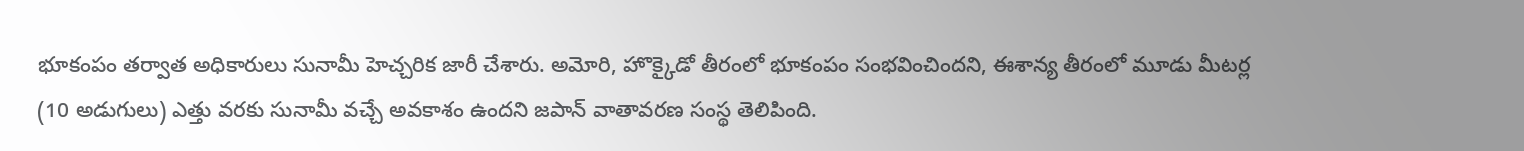భూకంపం తర్వాత అధికారులు సునామీ హెచ్చరిక జారీ చేశారు. అమోరి, హొక్కైడో తీరంలో భూకంపం సంభవించిందని, ఈశాన్య తీరంలో మూడు మీటర్ల (10 అడుగులు) ఎత్తు వరకు సునామీ వచ్చే అవకాశం ఉందని జపాన్ వాతావరణ సంస్థ తెలిపింది.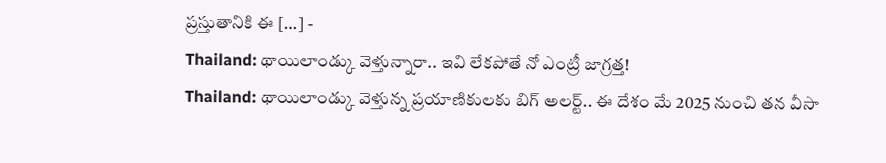ప్రస్తుతానికి ఈ […] -
Thailand: థాయిలాండ్కు వెళ్తున్నారా.. ఇవి లేకపోతే నో ఎంట్రీ జాగ్రత్త!
Thailand: థాయిలాండ్కు వెళ్తున్న ప్రయాణికులకు బిగ్ అలర్ట్.. ఈ దేశం మే 2025 నుంచి తన వీసా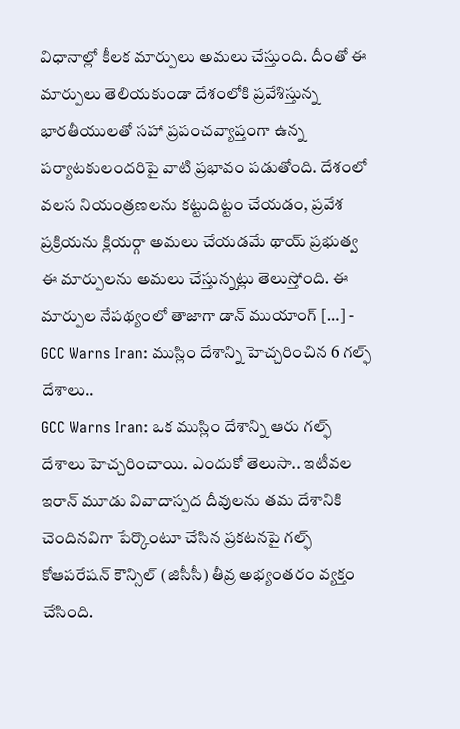విధానాల్లో కీలక మార్పులు అమలు చేస్తుంది. దీంతో ఈ మార్పులు తెలియకుండా దేశంలోకి ప్రవేశిస్తున్న భారతీయులతో సహా ప్రపంచవ్యాప్తంగా ఉన్న పర్యాటకులందరిపై వాటి ప్రభావం పడుతోంది. దేశంలో వలస నియంత్రణలను కట్టుదిట్టం చేయడం, ప్రవేశ ప్రక్రియను క్లియర్గా అమలు చేయడమే థాయ్ ప్రభుత్వ ఈ మార్పులను అమలు చేస్తున్నట్లు తెలుస్తోంది. ఈ మార్పుల నేపథ్యంలో తాజాగా డాన్ ముయాంగ్ […] -
GCC Warns Iran: ముస్లిం దేశాన్ని హెచ్చరించిన 6 గల్ఫ్ దేశాలు..
GCC Warns Iran: ఒక ముస్లిం దేశాన్ని ఆరు గల్ఫ్ దేశాలు హెచ్చరించాయి. ఎందుకో తెలుసా.. ఇటీవల ఇరాన్ మూడు వివాదాస్పద దీవులను తమ దేశానికి చెందినవిగా పేర్కొంటూ చేసిన ప్రకటనపై గల్ఫ్ కోఆపరేషన్ కౌన్సిల్ (జిసీసీ) తీవ్ర అభ్యంతరం వ్యక్తం చేసింది.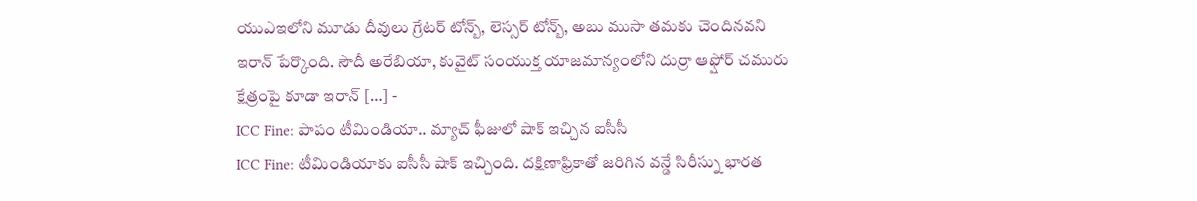యుఎఇలోని మూడు దీవులు గ్రేటర్ టోన్బ్, లెస్సర్ టోన్బ్, అబు ముసా తమకు చెందినవని ఇరాన్ పేర్కొంది. సౌదీ అరేబియా, కువైట్ సంయుక్త యాజమాన్యంలోని దుర్రా ఆఫ్షోర్ చమురు క్షేత్రంపై కూడా ఇరాన్ […] -
ICC Fine: పాపం టీమిండియా.. మ్యాచ్ ఫీజులో షాక్ ఇచ్చిన ఐసీసీ
ICC Fine: టీమిండియాకు ఐసీసీ షాక్ ఇచ్చింది. దక్షిణాఫ్రికాతో జరిగిన వన్డే సిరీస్ను భారత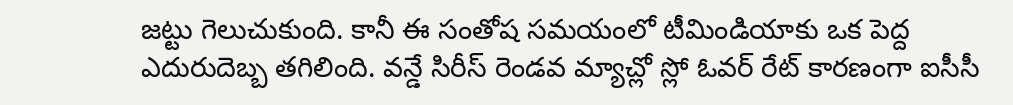జట్టు గెలుచుకుంది. కానీ ఈ సంతోష సమయంలో టీమిండియాకు ఒక పెద్ద ఎదురుదెబ్బ తగిలింది. వన్డే సిరీస్ రెండవ మ్యాచ్లో స్లో ఓవర్ రేట్ కారణంగా ఐసీసీ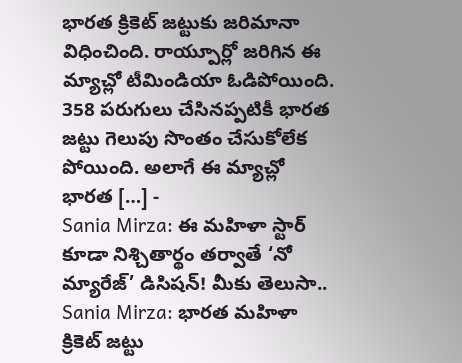భారత క్రికెట్ జట్టుకు జరిమానా విధించింది. రాయ్పూర్లో జరిగిన ఈ మ్యాచ్లో టీమిండియా ఓడిపోయింది. 358 పరుగులు చేసినప్పటికీ భారత జట్టు గెలుపు సొంతం చేసుకోలేక పోయింది. అలాగే ఈ మ్యాచ్లో భారత […] -
Sania Mirza: ఈ మహిళా స్టార్ కూడా నిశ్చితార్థం తర్వాతే ‘నో మ్యారేజ్’ డిసిషన్! మీకు తెలుసా..
Sania Mirza: భారత మహిళా క్రికెట్ జట్టు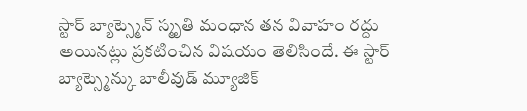స్టార్ బ్యాట్స్మెన్ స్మృతి మంధాన తన వివాహం రద్దు అయినట్లు ప్రకటించిన విషయం తెలిసిందే. ఈ స్టార్ బ్యాట్స్మెన్కు బాలీవుడ్ మ్యూజిక్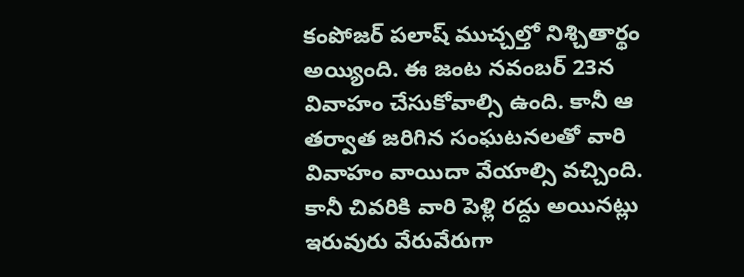కంపోజర్ పలాష్ ముచ్చల్తో నిశ్చితార్థం అయ్యింది. ఈ జంట నవంబర్ 23న వివాహం చేసుకోవాల్సి ఉంది. కానీ ఆ తర్వాత జరిగిన సంఘటనలతో వారి వివాహం వాయిదా వేయాల్సి వచ్చింది. కానీ చివరికి వారి పెళ్లి రద్దు అయినట్లు ఇరువురు వేరువేరుగా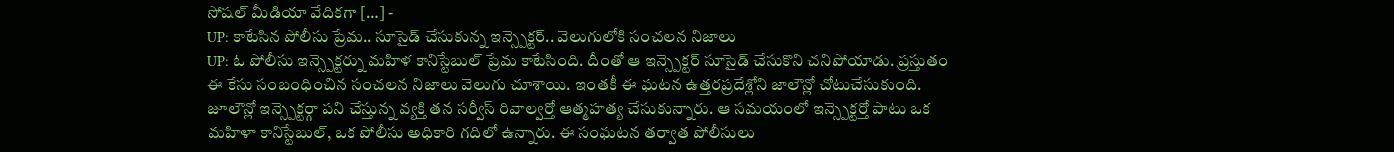సోషల్ మీడియా వేదికగా […] -
UP: కాటేసిన పోలీసు ప్రేమ.. సూసైడ్ చేసుకున్న ఇన్స్పెక్టర్.. వెలుగులోకి సంచలన నిజాలు
UP: ఓ పోలీసు ఇన్స్పెక్టర్ను మహిళ కానిస్టేబుల్ ప్రేమ కాటేసింది. దీంతో ఆ ఇన్స్పెక్టర్ సూసైడ్ చేసుకొని చనిపోయాడు. ప్రస్తుతం ఈ కేసు సంబంధించిన సంచలన నిజాలు వెలుగు చూశాయి. ఇంతకీ ఈ ఘటన ఉత్తరప్రదేశ్లోని జాలౌన్లో చోటుచేసుకుంది. జూలౌన్లో ఇన్స్పెక్టర్గా పని చేస్తున్న వ్యక్తి తన సర్వీస్ రివాల్వర్తో ఆత్మహత్య చేసుకున్నారు. ఆ సమయంలో ఇన్స్పెక్టర్తో పాటు ఒక మహిళా కానిస్టేబుల్, ఒక పోలీసు అధికారి గదిలో ఉన్నారు. ఈ సంఘటన తర్వాత పోలీసులు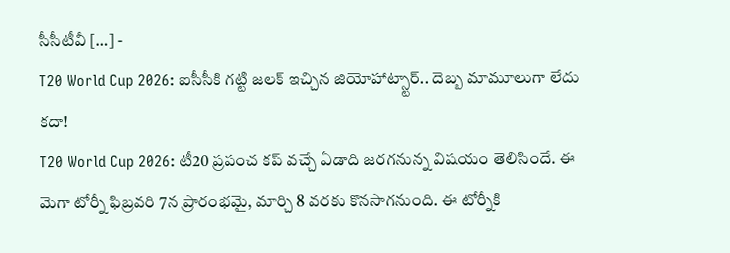సీసీటీవీ […] -
T20 World Cup 2026: ఐసీసీకి గట్టి జలక్ ఇచ్చిన జియోహాట్స్టార్.. దెబ్బ మామూలుగా లేదు కదా!
T20 World Cup 2026: టీ20 ప్రపంచ కప్ వచ్చే ఏడాది జరగనున్న విషయం తెలిసిందే. ఈ మెగా టోర్నీ ఫిబ్రవరి 7న ప్రారంభమై, మార్చి 8 వరకు కొనసాగనుంది. ఈ టోర్నీకి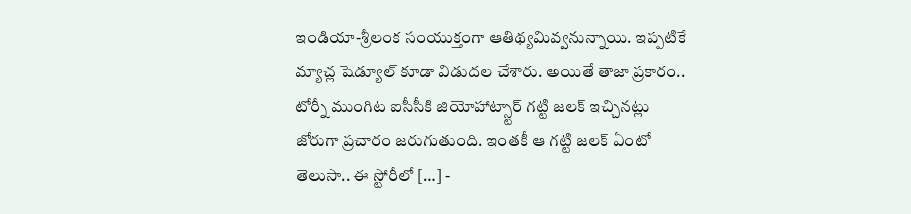ఇండియా-శ్రీలంక సంయుక్తంగా ఆతిథ్యమివ్వనున్నాయి. ఇప్పటికే మ్యాచ్ల షెడ్యూల్ కూడా విడుదల చేశారు. అయితే తాజా ప్రకారం.. టోర్నీ ముంగిట ఐసీసీకి జియోహాట్స్టార్ గట్టి జలక్ ఇచ్చినట్లు జోరుగా ప్రచారం జరుగుతుంది. ఇంతకీ ఆ గట్టి జలక్ ఏంటో తెలుసా.. ఈ స్టోరీలో […] -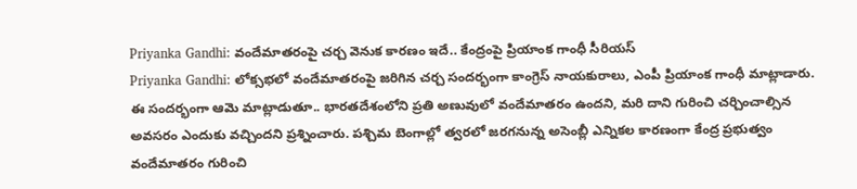Priyanka Gandhi: వందేమాతరంపై చర్చ వెనుక కారణం ఇదే.. కేంద్రంపై ప్రియాంక గాంధీ సీరియస్
Priyanka Gandhi: లోక్సభలో వందేమాతరంపై జరిగిన చర్చ సందర్భంగా కాంగ్రెస్ నాయకురాలు, ఎంపీ ప్రియాంక గాంధీ మాట్లాడారు. ఈ సందర్భంగా ఆమె మాట్లాడుతూ.. భారతదేశంలోని ప్రతి అణువులో వందేమాతరం ఉందని, మరి దాని గురించి చర్చించాల్సిన అవసరం ఎందుకు వచ్చిందని ప్రశ్నించారు. పశ్చిమ బెంగాల్లో త్వరలో జరగనున్న అసెంబ్లీ ఎన్నికల కారణంగా కేంద్ర ప్రభుత్వం వందేమాతరం గురించి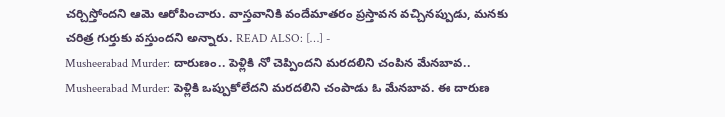చర్చిస్తోందని ఆమె ఆరోపించారు. వాస్తవానికి వందేమాతరం ప్రస్తావన వచ్చినప్పుడు, మనకు చరిత్ర గుర్తుకు వస్తుందని అన్నారు. READ ALSO: […] -
Musheerabad Murder: దారుణం.. పెళ్లికి నో చెప్పిందని మరదలిని చంపిన మేనబావ..
Musheerabad Murder: పెళ్లికి ఒప్పుకోలేదని మరదలిని చంపాడు ఓ మేనబావ. ఈ దారుణ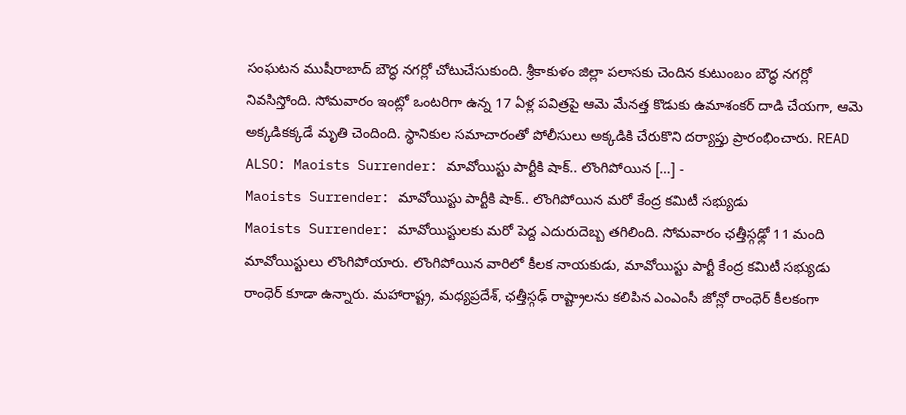సంఘటన ముషీరాబాద్ బౌద్ధ నగర్లో చోటుచేసుకుంది. శ్రీకాకుళం జిల్లా పలాసకు చెందిన కుటుంబం బౌద్ధ నగర్లో నివసిస్తోంది. సోమవారం ఇంట్లో ఒంటరిగా ఉన్న 17 ఏళ్ల పవిత్రపై ఆమె మేనత్త కొడుకు ఉమాశంకర్ దాడి చేయగా, ఆమె అక్కడికక్కడే మృతి చెందింది. స్థానికుల సమాచారంతో పోలీసులు అక్కడికి చేరుకొని దర్యాప్తు ప్రారంభించారు. READ ALSO: Maoists Surrender: మావోయిస్టు పార్టీకి షాక్.. లొంగిపోయిన […] -
Maoists Surrender: మావోయిస్టు పార్టీకి షాక్.. లొంగిపోయిన మరో కేంద్ర కమిటీ సభ్యుడు
Maoists Surrender: మావోయిస్టులకు మరో పెద్ద ఎదురుదెబ్బ తగిలింది. సోమవారం ఛత్తీస్గఢ్లో 11 మంది మావోయిస్టులు లొంగిపోయారు. లొంగిపోయిన వారిలో కీలక నాయకుడు, మావోయిస్టు పార్టీ కేంద్ర కమిటీ సభ్యుడు రాంధెర్ కూడా ఉన్నారు. మహారాష్ట్ర, మధ్యప్రదేశ్, ఛత్తీస్గఢ్ రాష్ట్రాలను కలిపిన ఎంఎంసీ జోన్లో రాంధెర్ కీలకంగా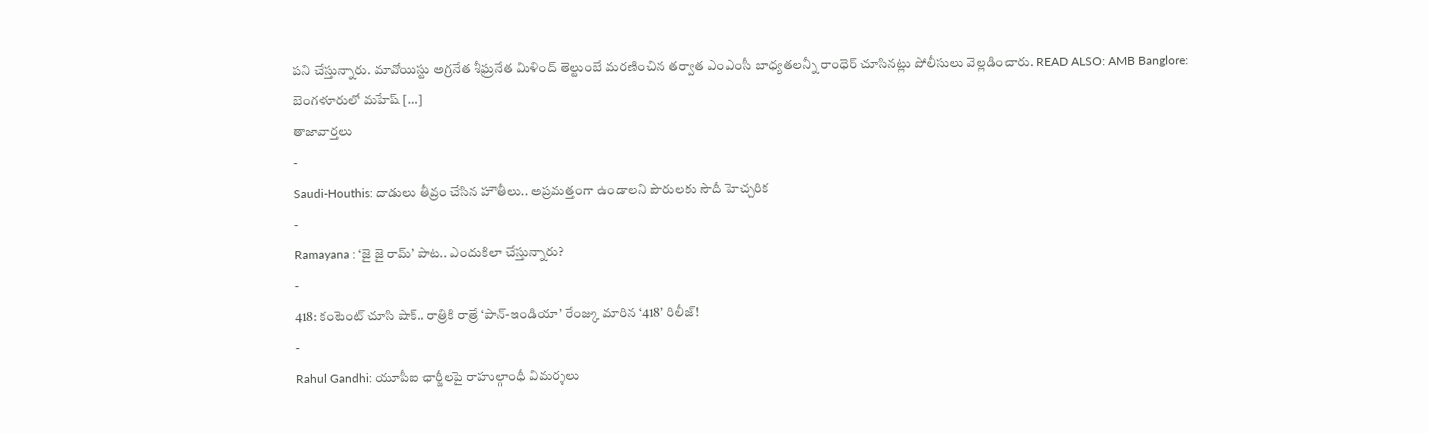పని చేస్తున్నారు. మావోయిస్టు అగ్రనేత శీఘ్రనేత మిళింద్ తెల్టుంబే మరణించిన తర్వాత ఎంఎంసీ బాధ్యతలన్నీ రాంధెర్ చూసినట్లు పోలీసులు వెల్లడించారు. READ ALSO: AMB Banglore: బెంగళూరులో మహేష్ […]
తాజావార్తలు
-
Saudi-Houthis: దాడులు తీవ్రం చేసిన హౌతీలు.. అప్రమత్తంగా ఉండాలని పౌరులకు సౌదీ హెచ్చరిక
-
Ramayana : ‘జై జై రామ్’ పాట.. ఎందుకిలా చేస్తున్నారు?
-
418: కంటెంట్ చూసి షాక్.. రాత్రికి రాత్రే ‘పాన్-ఇండియా’ రేంజ్కు మారిన ‘418’ రిలీజ్!
-
Rahul Gandhi: యూపీఐ ఛార్జీలపై రాహుల్గాంధీ విమర్శలు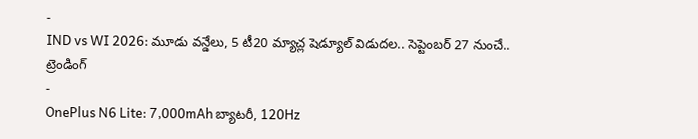-
IND vs WI 2026: మూడు వన్డేలు, 5 టీ20 మ్యాచ్ల షెడ్యూల్ విడుదల.. సెప్టెంబర్ 27 నుంచే..
ట్రెండింగ్
-
OnePlus N6 Lite: 7,000mAh బ్యాటరీ, 120Hz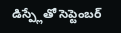డిస్ప్లేతో సెప్టెంబర్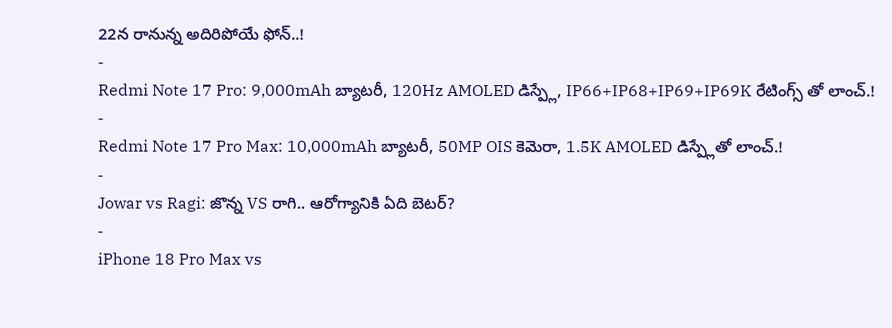22న రానున్న అదిరిపోయే ఫోన్..!
-
Redmi Note 17 Pro: 9,000mAh బ్యాటరీ, 120Hz AMOLED డిస్ప్లే, IP66+IP68+IP69+IP69K రేటింగ్స్ తో లాంచ్.!
-
Redmi Note 17 Pro Max: 10,000mAh బ్యాటరీ, 50MP OIS కెమెరా, 1.5K AMOLED డిస్ప్లేతో లాంచ్.!
-
Jowar vs Ragi: జొన్న VS రాగి.. ఆరోగ్యానికి ఏది బెటర్?
-
iPhone 18 Pro Max vs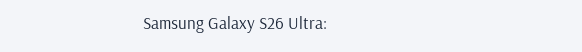Samsung Galaxy S26 Ultra: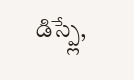డిస్ప్లే,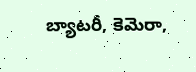బ్యాటరీ, కెమెరా,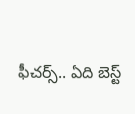ఫీచర్స్.. ఏది బెస్ట్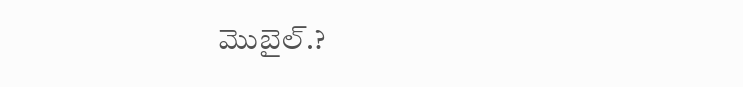మొబైల్.?